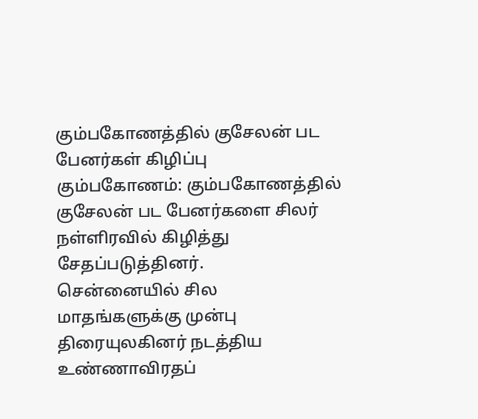கும்பகோணத்தில் குசேலன் பட பேனர்கள் கிழிப்பு
கும்பகோணம்: கும்பகோணத்தில் குசேலன் பட பேனர்களை சிலர் நள்ளிரவில் கிழித்து சேதப்படுத்தினர்.
சென்னையில் சில மாதங்களுக்கு முன்பு திரையுலகினர் நடத்திய உண்ணாவிரதப்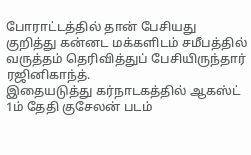போராட்டத்தில் தான் பேசியது குறித்து கன்னட மக்களிடம் சமீபத்தில் வருத்தம் தெரிவித்துப் பேசியிருந்தார் ரஜினிகாந்த்.
இதையடுத்து கர்நாடகத்தில் ஆகஸ்ட் 1ம் தேதி குசேலன் படம்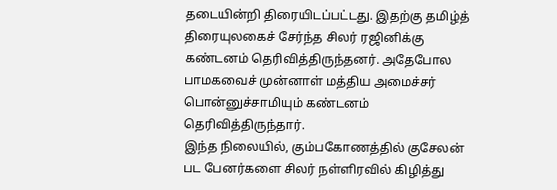தடையின்றி திரையிடப்பட்டது. இதற்கு தமிழ்த் திரையுலகைச் சேர்ந்த சிலர் ரஜினிக்கு கண்டனம் தெரிவித்திருந்தனர். அதேபோல பாமகவைச் முன்னாள் மத்திய அமைச்சர் பொன்னுச்சாமியும் கண்டனம் தெரிவித்திருந்தார்.
இந்த நிலையில், கும்பகோணத்தில் குசேலன் பட பேனர்களை சிலர் நள்ளிரவில் கிழித்து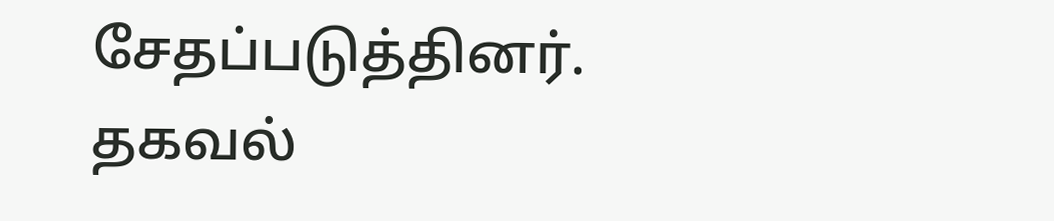சேதப்படுத்தினர். தகவல்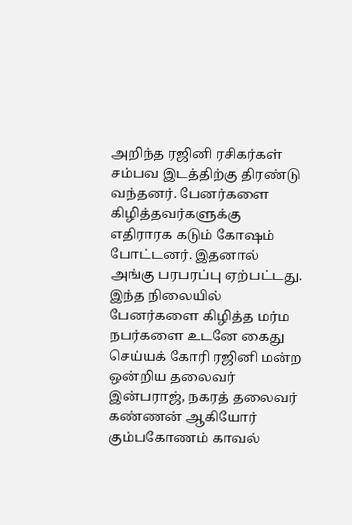அறிந்த ரஜினி ரசிகர்கள் சம்பவ இடத்திற்கு திரண்டு வந்தனர். பேனர்களை கிழித்தவர்களுக்கு எதிராரக கடும் கோஷம் போட்டனர். இதனால் அங்கு பரபரப்பு ஏற்பட்டது.
இந்த நிலையில் பேனர்களை கிழித்த மர்ம நபர்களை உடனே கைது செய்யக் கோரி ரஜினி மன்ற ஒன்றிய தலைவர் இன்பராஜ், நகரத் தலைவர் கண்ணன் ஆகியோர் கும்பகோணம் காவல்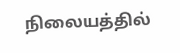நிலையத்தில்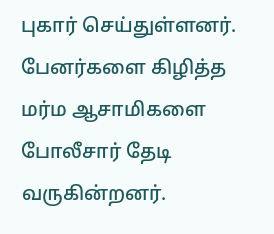புகார் செய்துள்ளனர்.
பேனர்களை கிழித்த மர்ம ஆசாமிகளை போலீசார் தேடி வருகின்றனர்.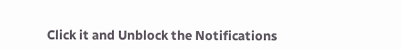Click it and Unblock the Notifications